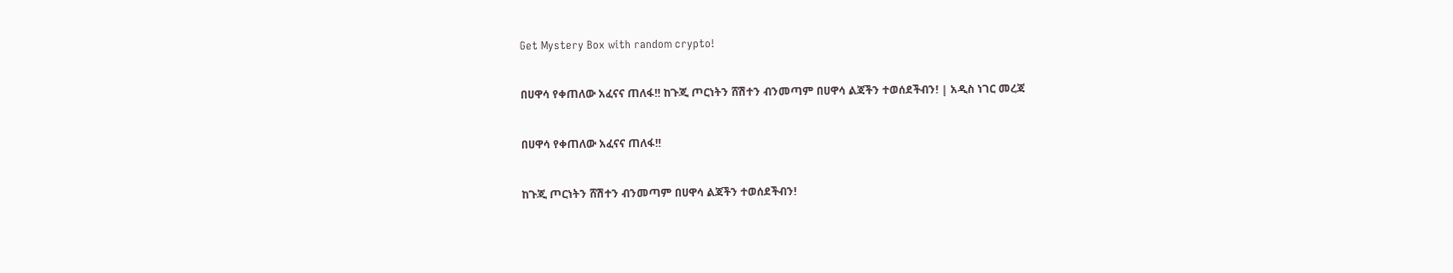Get Mystery Box with random crypto!

በሀዋሳ የቀጠለው አፈናና ጠለፋ!! ከጉጂ ጦርነትን ሸሽተን ብንመጣም በሀዋሳ ልጃችን ተወሰደችብን! | አዲስ ነገር መረጃ

በሀዋሳ የቀጠለው አፈናና ጠለፋ!!

ከጉጂ ጦርነትን ሸሽተን ብንመጣም በሀዋሳ ልጃችን ተወሰደችብን!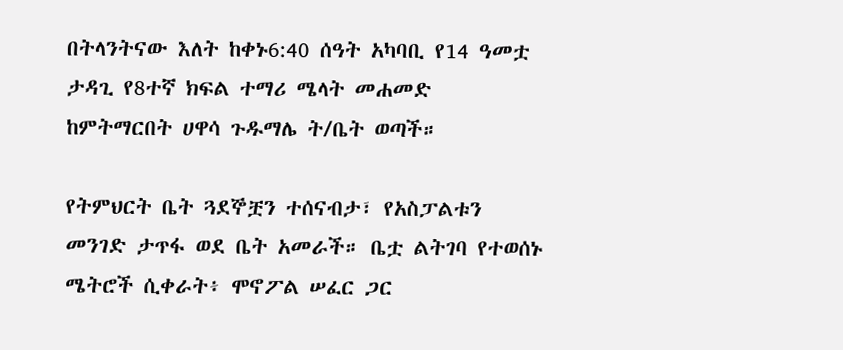በትላንትናው እለት ከቀኑ6:40 ሰዓት አካባቢ የ14 ዓመቷ ታዳጊ የ8ተኛ ክፍል ተማሪ ሜላት መሐመድ ከምትማርበት ሀዋሳ ጉዱማሌ ት/ቤት ወጣች።

የትምህርት ቤት ጓደኞቿን ተሰናብታ፣ የአስፓልቱን መንገድ ታጥፋ ወደ ቤት አመራች። ቤቷ ልትገባ የተወሰኑ ሜትሮች ሲቀራት፥ ሞኖፖል ሠፈር ጋር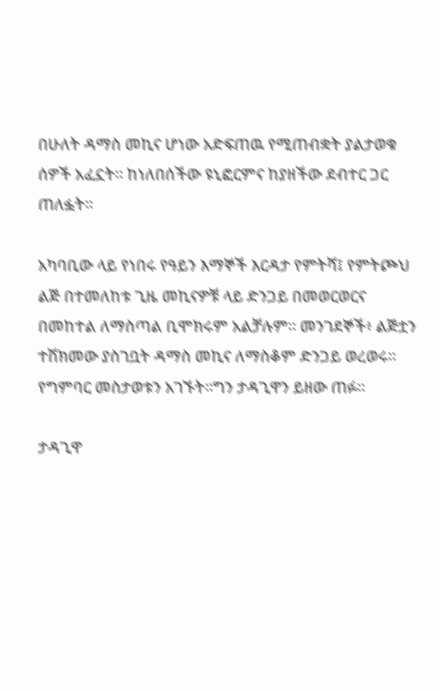በሁለት ዳማስ መኪና ሆነው አድፍጠዉ የሚጠብቋት ያልታወቁ ሰዎች አፈኗት። ከነለበሰችው ዩኒፎርምና ከያዘችው ደብተር ጋር ጠለፏት።

አካባቢው ላይ የነበሩ የዓይን እማኞች እርዳታ የምትሻ፤ የምትጮህ ልጅ በተመለከቱ ጊዜ መኪናዎቹ ላይ ድንጋይ በመወርወርና በመከተል ለማስጣል ቢሞክሩም አልቻሉም። መንገደኞች፥ ልጅቷን ተሽክመው ያስገቧት ዳማስ መኪና ለማስቆም ድንጋይ ወረወሩ። የግምባር መስታወቱን አገኙት።ግን ታዳጊዋን ይዘው ጠፉ።

ታዳጊዋ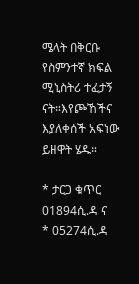ሜላት በቅርቡ የስምንተኛ ክፍል ሚኒስትሪ ተፈታኝ ናት።እየጮኸችና እያለቀሰች አፍነው ይዘዋት ሄዱ።

* ታርጋ ቁጥር 01894ሲ.ዳ ና
* 05274ሲ.ዳ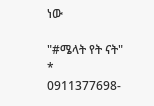ነው

"#ሜላት የት ናት"
* 0911377698-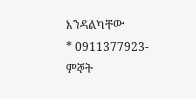እንዳልካቸው
* 0911377923- ምኞት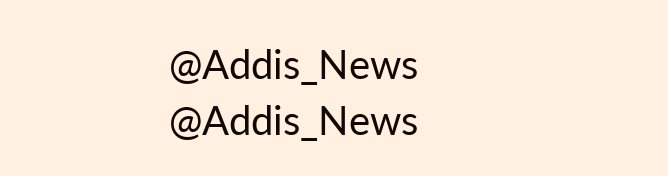@Addis_News
@Addis_News